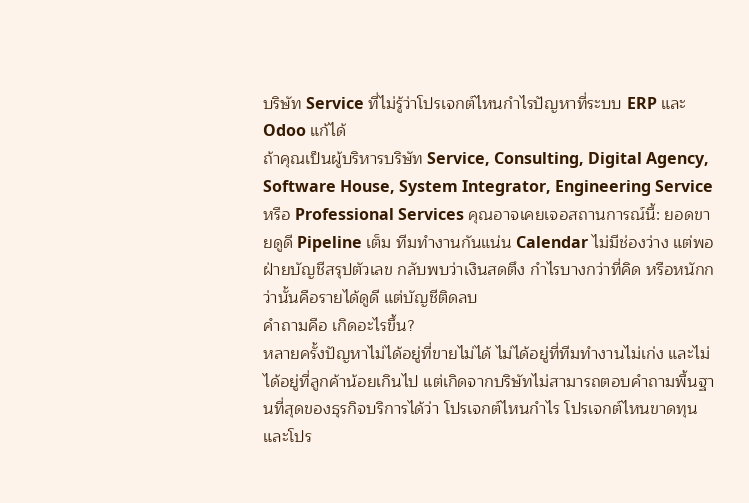บริษัท Service ที่ไม่รู้ว่าโปรเจกต์ไหนกำไรปัญหาที่ระบบ ERP และ Odoo แก้ได้
ถ้าคุณเป็นผู้บริหารบริษัท Service, Consulting, Digital Agency, Software House, System Integrator, Engineering Service หรือ Professional Services คุณอาจเคยเจอสถานการณ์นี้: ยอดขายดูดี Pipeline เต็ม ทีมทำงานกันแน่น Calendar ไม่มีช่องว่าง แต่พอฝ่ายบัญชีสรุปตัวเลข กลับพบว่าเงินสดตึง กำไรบางกว่าที่คิด หรือหนักกว่านั้นคือรายได้ดูดี แต่บัญชีติดลบ
คำถามคือ เกิดอะไรขึ้น?
หลายครั้งปัญหาไม่ได้อยู่ที่ขายไม่ได้ ไม่ได้อยู่ที่ทีมทำงานไม่เก่ง และไม่ได้อยู่ที่ลูกค้าน้อยเกินไป แต่เกิดจากบริษัทไม่สามารถตอบคำถามพื้นฐานที่สุดของธุรกิจบริการได้ว่า โปรเจกต์ไหนกำไร โปรเจกต์ไหนขาดทุน และโปร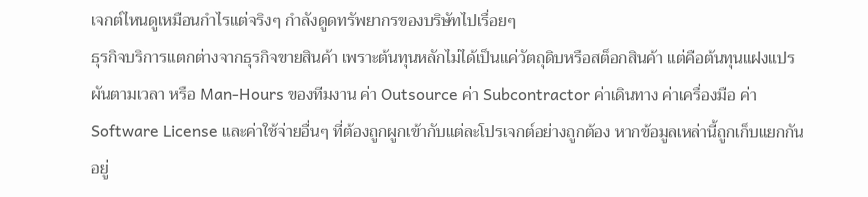เจกต์ไหนดูเหมือนกำไรแต่จริงๆ กำลังดูดทรัพยากรของบริษัทไปเรื่อยๆ
ธุรกิจบริการแตกต่างจากธุรกิจขายสินค้า เพราะต้นทุนหลักไม่ได้เป็นแค่วัตถุดิบหรือสต็อกสินค้า แต่คือต้นทุนแฝงแปรผันตามเวลา หรือ Man-Hours ของทีมงาน ค่า Outsource ค่า Subcontractor ค่าเดินทาง ค่าเครื่องมือ ค่า Software License และค่าใช้จ่ายอื่นๆ ที่ต้องถูกผูกเข้ากับแต่ละโปรเจกต์อย่างถูกต้อง หากข้อมูลเหล่านี้ถูกเก็บแยกกันอยู่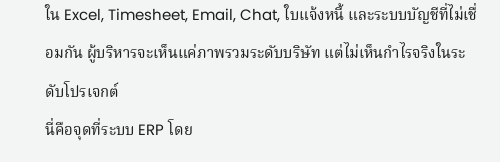ใน Excel, Timesheet, Email, Chat, ใบแจ้งหนี้ และระบบบัญชีที่ไม่เชื่อมกัน ผู้บริหารจะเห็นแค่ภาพรวมระดับบริษัท แต่ไม่เห็นกำไรจริงในระดับโปรเจกต์
นี่คือจุดที่ระบบ ERP โดย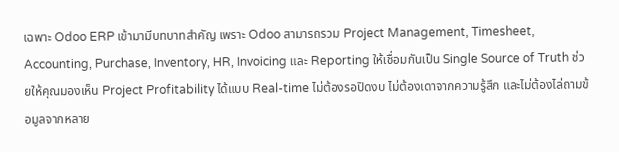เฉพาะ Odoo ERP เข้ามามีบทบาทสำคัญ เพราะ Odoo สามารถรวม Project Management, Timesheet, Accounting, Purchase, Inventory, HR, Invoicing และ Reporting ให้เชื่อมกันเป็น Single Source of Truth ช่วยให้คุณมองเห็น Project Profitability ได้แบบ Real-time ไม่ต้องรอปิดงบ ไม่ต้องเดาจากความรู้สึก และไม่ต้องไล่ถามข้อมูลจากหลาย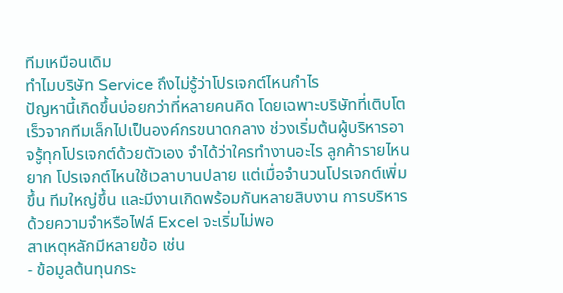ทีมเหมือนเดิม
ทำไมบริษัท Service ถึงไม่รู้ว่าโปรเจกต์ไหนกำไร
ปัญหานี้เกิดขึ้นบ่อยกว่าที่หลายคนคิด โดยเฉพาะบริษัทที่เติบโตเร็วจากทีมเล็กไปเป็นองค์กรขนาดกลาง ช่วงเริ่มต้นผู้บริหารอาจรู้ทุกโปรเจกต์ด้วยตัวเอง จำได้ว่าใครทำงานอะไร ลูกค้ารายไหนยาก โปรเจกต์ไหนใช้เวลาบานปลาย แต่เมื่อจำนวนโปรเจกต์เพิ่มขึ้น ทีมใหญ่ขึ้น และมีงานเกิดพร้อมกันหลายสิบงาน การบริหารด้วยความจำหรือไฟล์ Excel จะเริ่มไม่พอ
สาเหตุหลักมีหลายข้อ เช่น
- ข้อมูลต้นทุนกระ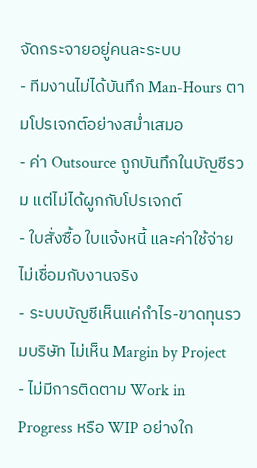จัดกระจายอยู่คนละระบบ
- ทีมงานไม่ได้บันทึก Man-Hours ตามโปรเจกต์อย่างสม่ำเสมอ
- ค่า Outsource ถูกบันทึกในบัญชีรวม แต่ไม่ได้ผูกกับโปรเจกต์
- ใบสั่งซื้อ ใบแจ้งหนี้ และค่าใช้จ่ายไม่เชื่อมกับงานจริง
- ระบบบัญชีเห็นแค่กำไร-ขาดทุนรวมบริษัท ไม่เห็น Margin by Project
- ไม่มีการติดตาม Work in Progress หรือ WIP อย่างใก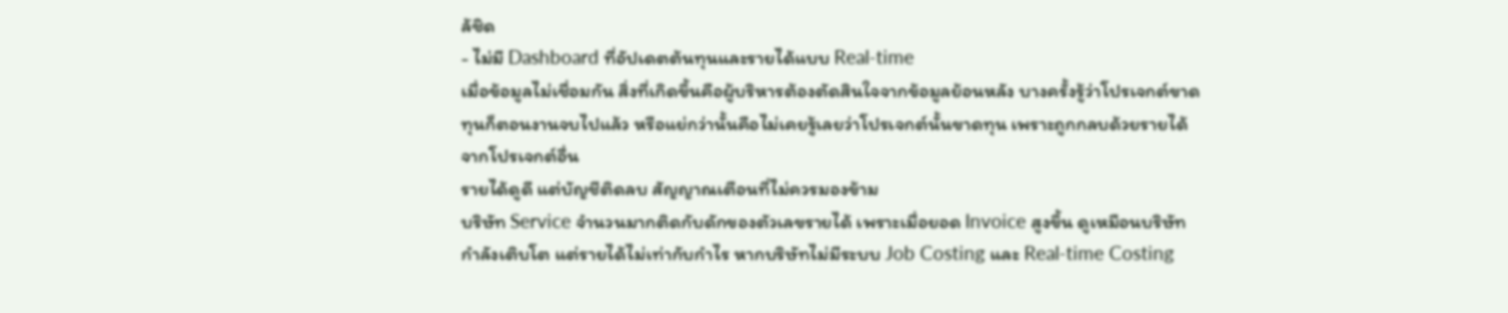ล้ชิด
- ไม่มี Dashboard ที่อัปเดตต้นทุนและรายได้แบบ Real-time
เมื่อข้อมูลไม่เชื่อมกัน สิ่งที่เกิดขึ้นคือผู้บริหารต้องตัดสินใจจากข้อมูลย้อนหลัง บางครั้งรู้ว่าโปรเจกต์ขาดทุนก็ตอนงานจบไปแล้ว หรือแย่กว่านั้นคือไม่เคยรู้เลยว่าโปรเจกต์นั้นขาดทุน เพราะถูกกลบด้วยรายได้จากโปรเจกต์อื่น
รายได้ดูดี แต่บัญชีติดลบ สัญญาณเตือนที่ไม่ควรมองข้าม
บริษัท Service จำนวนมากติดกับดักของตัวเลขรายได้ เพราะเมื่อยอด Invoice สูงขึ้น ดูเหมือนบริษัทกำลังเติบโต แต่รายได้ไม่เท่ากับกำไร หากบริษัทไม่มีระบบ Job Costing และ Real-time Costing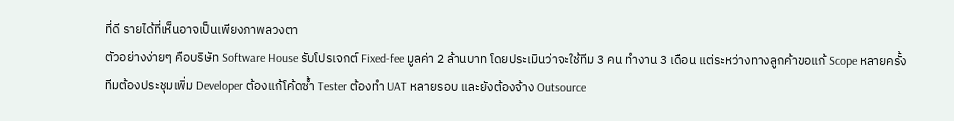ที่ดี รายได้ที่เห็นอาจเป็นเพียงภาพลวงตา
ตัวอย่างง่ายๆ คือบริษัท Software House รับโปรเจกต์ Fixed-fee มูลค่า 2 ล้านบาท โดยประเมินว่าจะใช้ทีม 3 คน ทำงาน 3 เดือน แต่ระหว่างทางลูกค้าขอแก้ Scope หลายครั้ง ทีมต้องประชุมเพิ่ม Developer ต้องแก้โค้ดซ้ำ Tester ต้องทำ UAT หลายรอบ และยังต้องจ้าง Outsource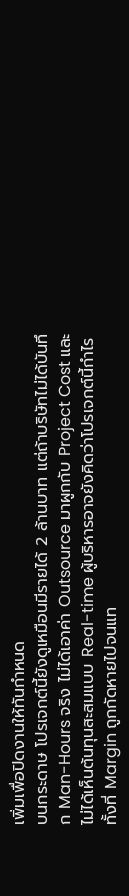เพิ่มเพื่อปิดงานให้ทันกำหนด
บนกระดาษ โปรเจกต์นี้ยังดูเหมือนมีรายได้ 2 ล้านบาท แต่ถ้าบริษัทไม่ได้บันทึก Man-Hours จริง ไม่ได้เอาค่า Outsource มาผูกกับ Project Cost และไม่ได้เห็นต้นทุนสะสมแบบ Real-time ผู้บริหารอาจยังคิดว่าโปรเจกต์นี้กำไร ทั้งที่ Margin ถูกกัดหายไปจนแท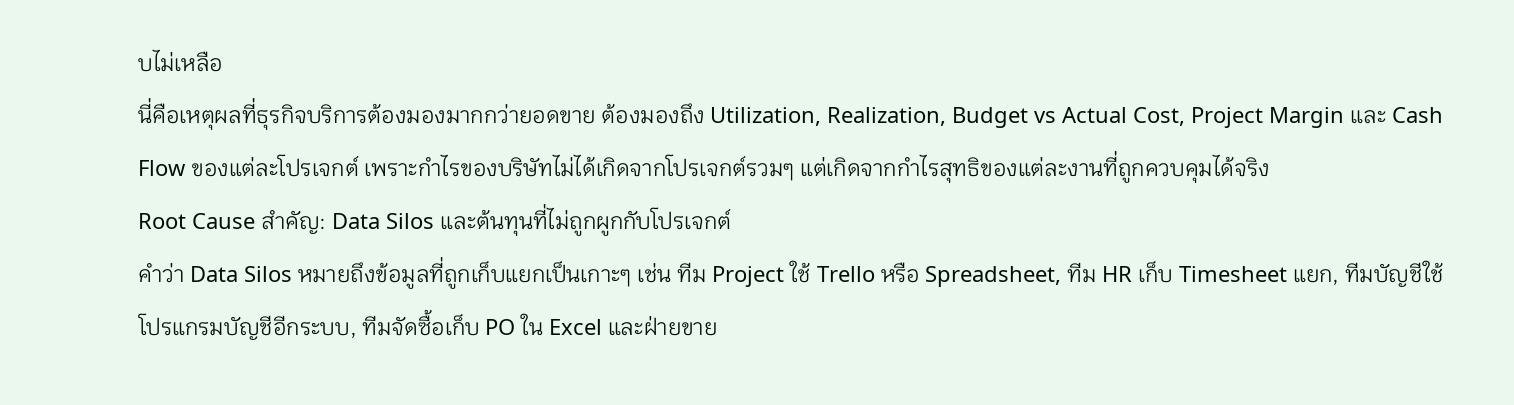บไม่เหลือ
นี่คือเหตุผลที่ธุรกิจบริการต้องมองมากกว่ายอดขาย ต้องมองถึง Utilization, Realization, Budget vs Actual Cost, Project Margin และ Cash Flow ของแต่ละโปรเจกต์ เพราะกำไรของบริษัทไม่ได้เกิดจากโปรเจกต์รวมๆ แต่เกิดจากกำไรสุทธิของแต่ละงานที่ถูกควบคุมได้จริง
Root Cause สำคัญ: Data Silos และต้นทุนที่ไม่ถูกผูกกับโปรเจกต์
คำว่า Data Silos หมายถึงข้อมูลที่ถูกเก็บแยกเป็นเกาะๆ เช่น ทีม Project ใช้ Trello หรือ Spreadsheet, ทีม HR เก็บ Timesheet แยก, ทีมบัญชีใช้โปรแกรมบัญชีอีกระบบ, ทีมจัดซื้อเก็บ PO ใน Excel และฝ่ายขาย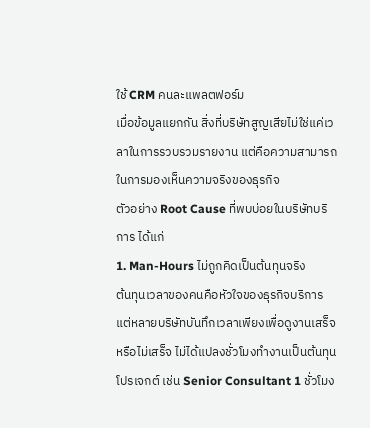ใช้ CRM คนละแพลตฟอร์ม
เมื่อข้อมูลแยกกัน สิ่งที่บริษัทสูญเสียไม่ใช่แค่เวลาในการรวบรวมรายงาน แต่คือความสามารถในการมองเห็นความจริงของธุรกิจ
ตัวอย่าง Root Cause ที่พบบ่อยในบริษัทบริการ ได้แก่
1. Man-Hours ไม่ถูกคิดเป็นต้นทุนจริง
ต้นทุนเวลาของคนคือหัวใจของธุรกิจบริการ แต่หลายบริษัทบันทึกเวลาเพียงเพื่อดูงานเสร็จหรือไม่เสร็จ ไม่ได้แปลงชั่วโมงทำงานเป็นต้นทุนโปรเจกต์ เช่น Senior Consultant 1 ชั่วโมง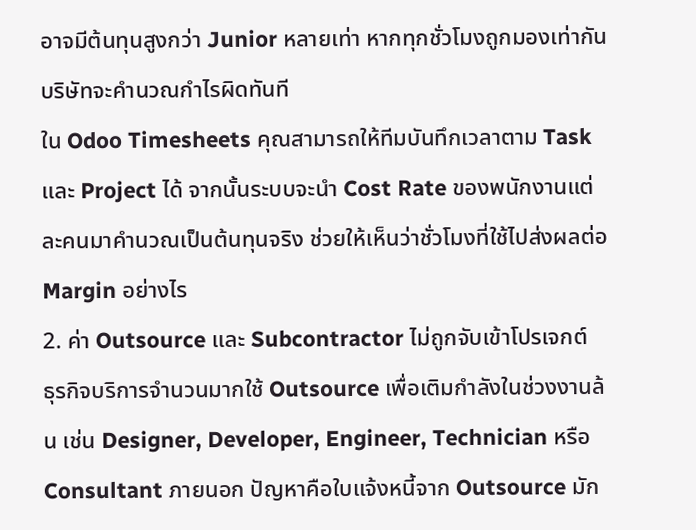อาจมีต้นทุนสูงกว่า Junior หลายเท่า หากทุกชั่วโมงถูกมองเท่ากัน บริษัทจะคำนวณกำไรผิดทันที
ใน Odoo Timesheets คุณสามารถให้ทีมบันทึกเวลาตาม Task และ Project ได้ จากนั้นระบบจะนำ Cost Rate ของพนักงานแต่ละคนมาคำนวณเป็นต้นทุนจริง ช่วยให้เห็นว่าชั่วโมงที่ใช้ไปส่งผลต่อ Margin อย่างไร
2. ค่า Outsource และ Subcontractor ไม่ถูกจับเข้าโปรเจกต์
ธุรกิจบริการจำนวนมากใช้ Outsource เพื่อเติมกำลังในช่วงงานล้น เช่น Designer, Developer, Engineer, Technician หรือ Consultant ภายนอก ปัญหาคือใบแจ้งหนี้จาก Outsource มัก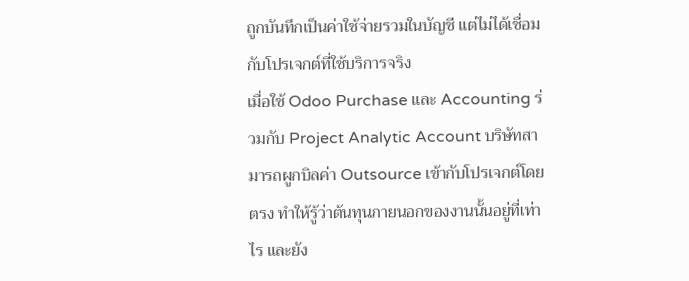ถูกบันทึกเป็นค่าใช้จ่ายรวมในบัญชี แต่ไม่ได้เชื่อมกับโปรเจกต์ที่ใช้บริการจริง
เมื่อใช้ Odoo Purchase และ Accounting ร่วมกับ Project Analytic Account บริษัทสามารถผูกบิลค่า Outsource เข้ากับโปรเจกต์โดยตรง ทำให้รู้ว่าต้นทุนภายนอกของงานนั้นอยู่ที่เท่าไร และยัง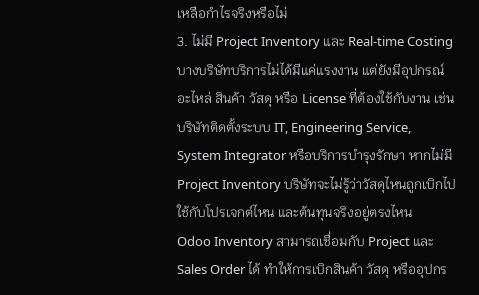เหลือกำไรจริงหรือไม่
3. ไม่มี Project Inventory และ Real-time Costing
บางบริษัทบริการไม่ได้มีแค่แรงงาน แต่ยังมีอุปกรณ์ อะไหล่ สินค้า วัสดุ หรือ License ที่ต้องใช้กับงาน เช่น บริษัทติดตั้งระบบ IT, Engineering Service, System Integrator หรือบริการบำรุงรักษา หากไม่มี Project Inventory บริษัทจะไม่รู้ว่าวัสดุไหนถูกเบิกไปใช้กับโปรเจกต์ไหน และต้นทุนจริงอยู่ตรงไหน
Odoo Inventory สามารถเชื่อมกับ Project และ Sales Order ได้ ทำให้การเบิกสินค้า วัสดุ หรืออุปกร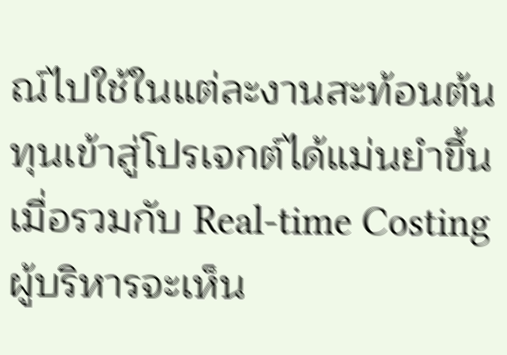ณ์ไปใช้ในแต่ละงานสะท้อนต้นทุนเข้าสู่โปรเจกต์ได้แม่นยำขึ้น เมื่อรวมกับ Real-time Costing ผู้บริหารจะเห็น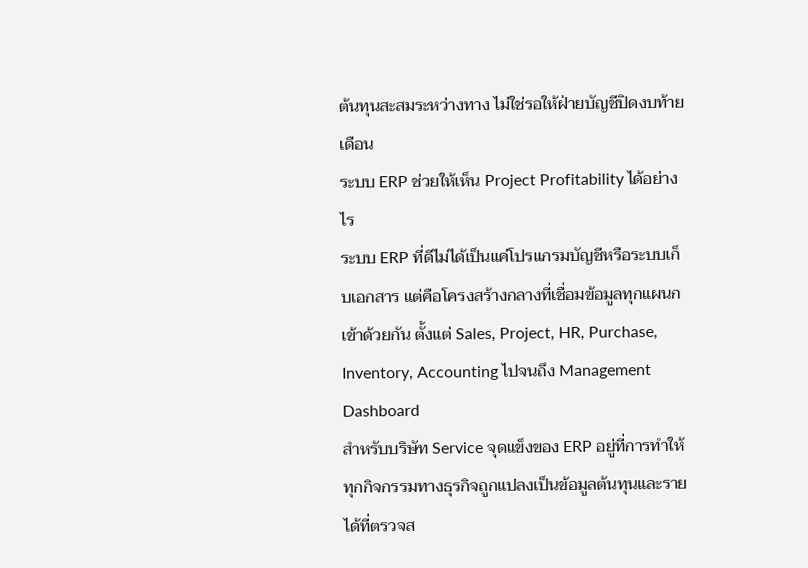ต้นทุนสะสมระหว่างทาง ไม่ใช่รอให้ฝ่ายบัญชีปิดงบท้ายเดือน
ระบบ ERP ช่วยให้เห็น Project Profitability ได้อย่างไร
ระบบ ERP ที่ดีไม่ได้เป็นแค่โปรแกรมบัญชีหรือระบบเก็บเอกสาร แต่คือโครงสร้างกลางที่เชื่อมข้อมูลทุกแผนกเข้าด้วยกัน ตั้งแต่ Sales, Project, HR, Purchase, Inventory, Accounting ไปจนถึง Management Dashboard
สำหรับบริษัท Service จุดแข็งของ ERP อยู่ที่การทำให้ทุกกิจกรรมทางธุรกิจถูกแปลงเป็นข้อมูลต้นทุนและรายได้ที่ตรวจส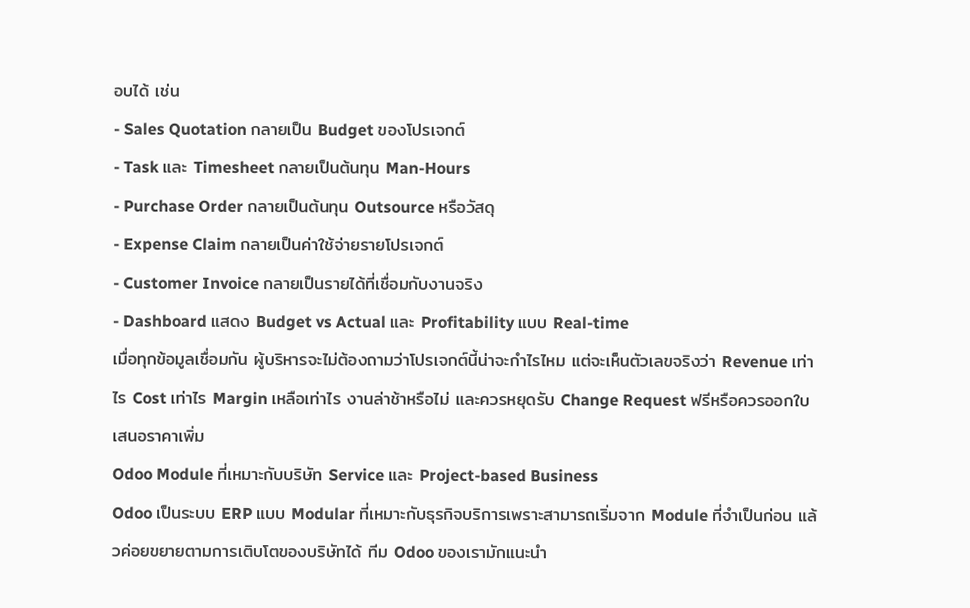อบได้ เช่น
- Sales Quotation กลายเป็น Budget ของโปรเจกต์
- Task และ Timesheet กลายเป็นต้นทุน Man-Hours
- Purchase Order กลายเป็นต้นทุน Outsource หรือวัสดุ
- Expense Claim กลายเป็นค่าใช้จ่ายรายโปรเจกต์
- Customer Invoice กลายเป็นรายได้ที่เชื่อมกับงานจริง
- Dashboard แสดง Budget vs Actual และ Profitability แบบ Real-time
เมื่อทุกข้อมูลเชื่อมกัน ผู้บริหารจะไม่ต้องถามว่าโปรเจกต์นี้น่าจะกำไรไหม แต่จะเห็นตัวเลขจริงว่า Revenue เท่าไร Cost เท่าไร Margin เหลือเท่าไร งานล่าช้าหรือไม่ และควรหยุดรับ Change Request ฟรีหรือควรออกใบเสนอราคาเพิ่ม
Odoo Module ที่เหมาะกับบริษัท Service และ Project-based Business
Odoo เป็นระบบ ERP แบบ Modular ที่เหมาะกับธุรกิจบริการเพราะสามารถเริ่มจาก Module ที่จำเป็นก่อน แล้วค่อยขยายตามการเติบโตของบริษัทได้ ทีม Odoo ของเรามักแนะนำ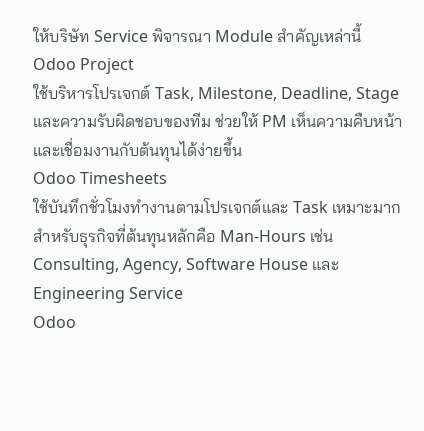ให้บริษัท Service พิจารณา Module สำคัญเหล่านี้
Odoo Project
ใช้บริหารโปรเจกต์ Task, Milestone, Deadline, Stage และความรับผิดชอบของทีม ช่วยให้ PM เห็นความคืบหน้าและเชื่อมงานกับต้นทุนได้ง่ายขึ้น
Odoo Timesheets
ใช้บันทึกชั่วโมงทำงานตามโปรเจกต์และ Task เหมาะมากสำหรับธุรกิจที่ต้นทุนหลักคือ Man-Hours เช่น Consulting, Agency, Software House และ Engineering Service
Odoo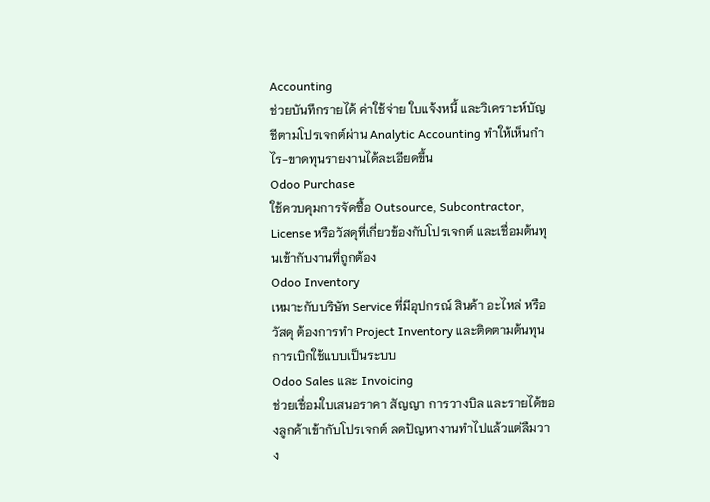Accounting
ช่วยบันทึกรายได้ ค่าใช้จ่าย ใบแจ้งหนี้ และวิเคราะห์บัญชีตามโปรเจกต์ผ่าน Analytic Accounting ทำให้เห็นกำไร-ขาดทุนรายงานได้ละเอียดขึ้น
Odoo Purchase
ใช้ควบคุมการจัดซื้อ Outsource, Subcontractor, License หรือวัสดุที่เกี่ยวข้องกับโปรเจกต์ และเชื่อมต้นทุนเข้ากับงานที่ถูกต้อง
Odoo Inventory
เหมาะกับบริษัท Service ที่มีอุปกรณ์ สินค้า อะไหล่ หรือวัสดุ ต้องการทำ Project Inventory และติดตามต้นทุนการเบิกใช้แบบเป็นระบบ
Odoo Sales และ Invoicing
ช่วยเชื่อมใบเสนอราคา สัญญา การวางบิล และรายได้ของลูกค้าเข้ากับโปรเจกต์ ลดปัญหางานทำไปแล้วแต่ลืมวาง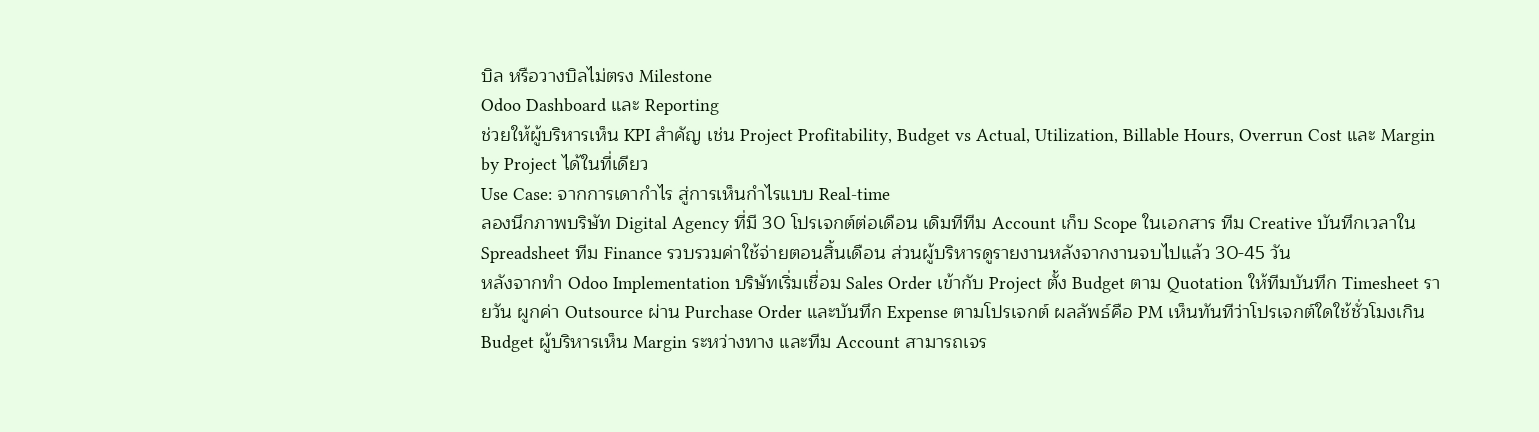บิล หรือวางบิลไม่ตรง Milestone
Odoo Dashboard และ Reporting
ช่วยให้ผู้บริหารเห็น KPI สำคัญ เช่น Project Profitability, Budget vs Actual, Utilization, Billable Hours, Overrun Cost และ Margin by Project ได้ในที่เดียว
Use Case: จากการเดากำไร สู่การเห็นกำไรแบบ Real-time
ลองนึกภาพบริษัท Digital Agency ที่มี 30 โปรเจกต์ต่อเดือน เดิมทีทีม Account เก็บ Scope ในเอกสาร ทีม Creative บันทึกเวลาใน Spreadsheet ทีม Finance รวบรวมค่าใช้จ่ายตอนสิ้นเดือน ส่วนผู้บริหารดูรายงานหลังจากงานจบไปแล้ว 30-45 วัน
หลังจากทำ Odoo Implementation บริษัทเริ่มเชื่อม Sales Order เข้ากับ Project ตั้ง Budget ตาม Quotation ให้ทีมบันทึก Timesheet รายวัน ผูกค่า Outsource ผ่าน Purchase Order และบันทึก Expense ตามโปรเจกต์ ผลลัพธ์คือ PM เห็นทันทีว่าโปรเจกต์ใดใช้ชั่วโมงเกิน Budget ผู้บริหารเห็น Margin ระหว่างทาง และทีม Account สามารถเจร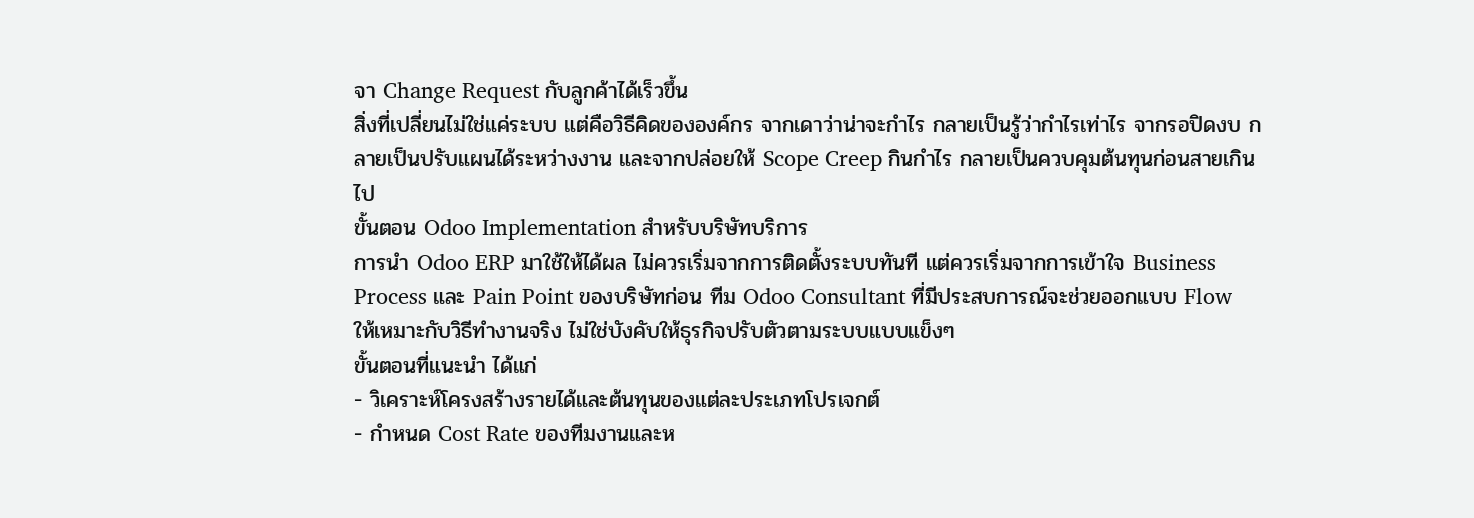จา Change Request กับลูกค้าได้เร็วขึ้น
สิ่งที่เปลี่ยนไม่ใช่แค่ระบบ แต่คือวิธีคิดขององค์กร จากเดาว่าน่าจะกำไร กลายเป็นรู้ว่ากำไรเท่าไร จากรอปิดงบ กลายเป็นปรับแผนได้ระหว่างงาน และจากปล่อยให้ Scope Creep กินกำไร กลายเป็นควบคุมต้นทุนก่อนสายเกินไป
ขั้นตอน Odoo Implementation สำหรับบริษัทบริการ
การนำ Odoo ERP มาใช้ให้ได้ผล ไม่ควรเริ่มจากการติดตั้งระบบทันที แต่ควรเริ่มจากการเข้าใจ Business Process และ Pain Point ของบริษัทก่อน ทีม Odoo Consultant ที่มีประสบการณ์จะช่วยออกแบบ Flow ให้เหมาะกับวิธีทำงานจริง ไม่ใช่บังคับให้ธุรกิจปรับตัวตามระบบแบบแข็งๆ
ขั้นตอนที่แนะนำ ได้แก่
- วิเคราะห์โครงสร้างรายได้และต้นทุนของแต่ละประเภทโปรเจกต์
- กำหนด Cost Rate ของทีมงานและห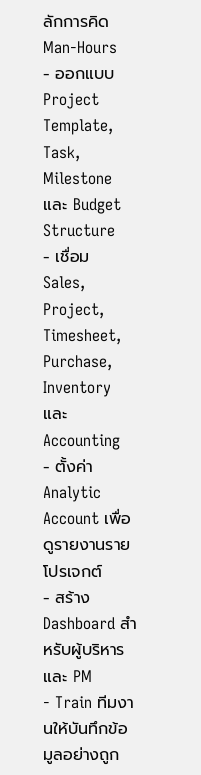ลักการคิด Man-Hours
- ออกแบบ Project Template, Task, Milestone และ Budget Structure
- เชื่อม Sales, Project, Timesheet, Purchase, Inventory และ Accounting
- ตั้งค่า Analytic Account เพื่อดูรายงานรายโปรเจกต์
- สร้าง Dashboard สำหรับผู้บริหารและ PM
- Train ทีมงานให้บันทึกข้อมูลอย่างถูก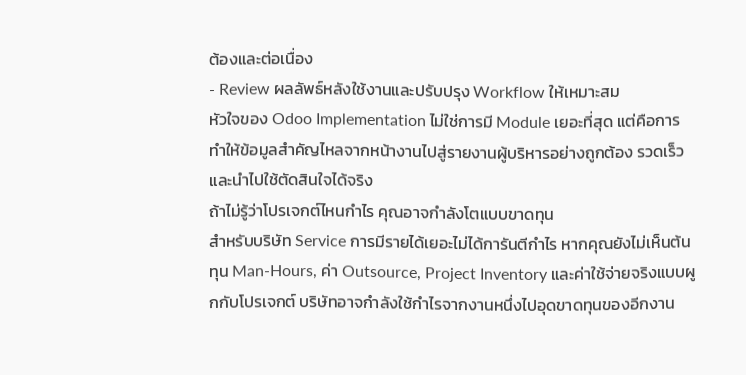ต้องและต่อเนื่อง
- Review ผลลัพธ์หลังใช้งานและปรับปรุง Workflow ให้เหมาะสม
หัวใจของ Odoo Implementation ไม่ใช่การมี Module เยอะที่สุด แต่คือการทำให้ข้อมูลสำคัญไหลจากหน้างานไปสู่รายงานผู้บริหารอย่างถูกต้อง รวดเร็ว และนำไปใช้ตัดสินใจได้จริง
ถ้าไม่รู้ว่าโปรเจกต์ไหนกำไร คุณอาจกำลังโตแบบขาดทุน
สำหรับบริษัท Service การมีรายได้เยอะไม่ได้การันตีกำไร หากคุณยังไม่เห็นต้นทุน Man-Hours, ค่า Outsource, Project Inventory และค่าใช้จ่ายจริงแบบผูกกับโปรเจกต์ บริษัทอาจกำลังใช้กำไรจากงานหนึ่งไปอุดขาดทุนของอีกงาน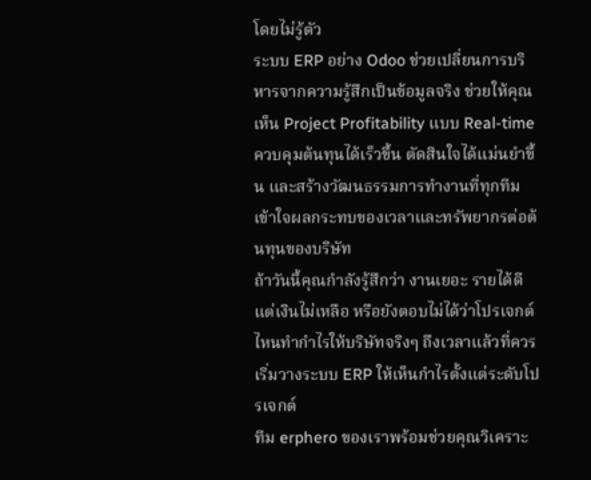โดยไม่รู้ตัว
ระบบ ERP อย่าง Odoo ช่วยเปลี่ยนการบริหารจากความรู้สึกเป็นข้อมูลจริง ช่วยให้คุณเห็น Project Profitability แบบ Real-time ควบคุมต้นทุนได้เร็วขึ้น ตัดสินใจได้แม่นยำขึ้น และสร้างวัฒนธรรมการทำงานที่ทุกทีมเข้าใจผลกระทบของเวลาและทรัพยากรต่อต้นทุนของบริษัท
ถ้าวันนี้คุณกำลังรู้สึกว่า งานเยอะ รายได้ดี แต่เงินไม่เหลือ หรือยังตอบไม่ได้ว่าโปรเจกต์ไหนทำกำไรให้บริษัทจริงๆ ถึงเวลาแล้วที่ควรเริ่มวางระบบ ERP ให้เห็นกำไรตั้งแต่ระดับโปรเจกต์
ทีม erphero ของเราพร้อมช่วยคุณวิเคราะ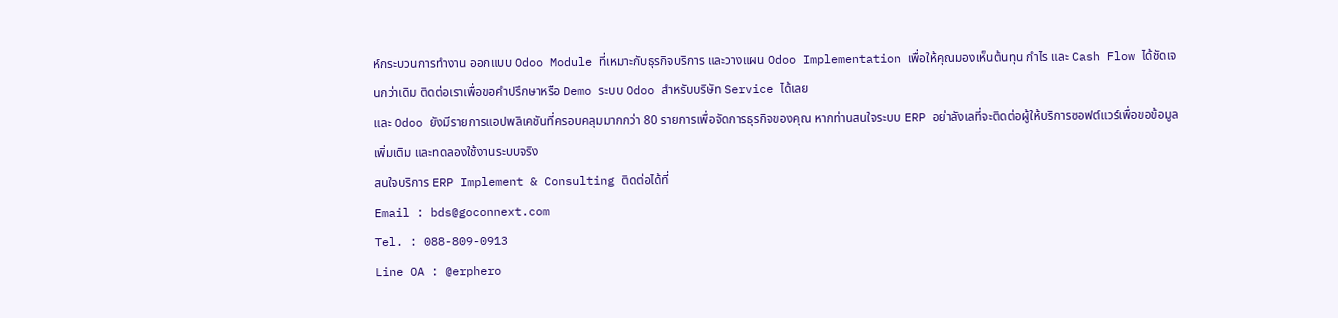ห์กระบวนการทำงาน ออกแบบ Odoo Module ที่เหมาะกับธุรกิจบริการ และวางแผน Odoo Implementation เพื่อให้คุณมองเห็นต้นทุน กำไร และ Cash Flow ได้ชัดเจนกว่าเดิม ติดต่อเราเพื่อขอคำปรึกษาหรือ Demo ระบบ Odoo สำหรับบริษัท Service ได้เลย
และ Odoo ยังมีรายการแอปพลิเคชันที่ครอบคลุมมากกว่า 80 รายการเพื่อจัดการธุรกิจของคุณ หากท่านสนใจระบบ ERP อย่าลังเลที่จะติดต่อผู้ให้บริการซอฟต์แวร์เพื่อขอข้อมูลเพิ่มเติม และทดลองใช้งานระบบจริง
สนใจบริการ ERP Implement & Consulting ติดต่อได้ที่
Email : bds@goconnext.com
Tel. : 088-809-0913
Line OA : @erphero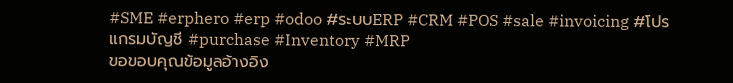#SME #erphero #erp #odoo #ระบบERP #CRM #POS #sale #invoicing #โปรแกรมบัญชี #purchase #Inventory #MRP
ขอขอบคุณข้อมูลอ้างอิง